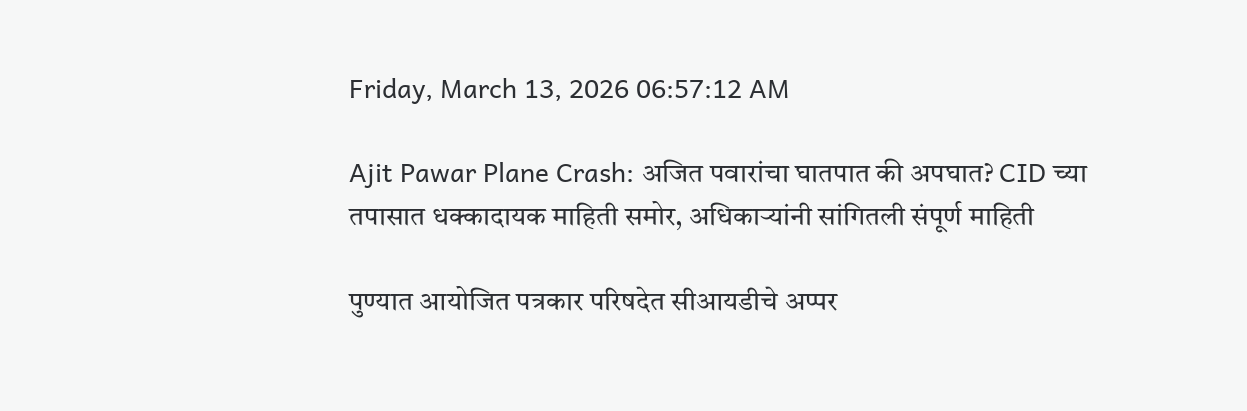Friday, March 13, 2026 06:57:12 AM

Ajit Pawar Plane Crash: अजित पवारांचा घातपात की अपघात? CID च्या तपासात धक्कादायक माहिती समोर, अधिकाऱ्यांनी सांगितली संपूर्ण माहिती

पुण्यात आयोजित पत्रकार परिषदेत सीआयडीचे अप्पर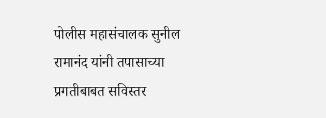पोलीस महासंचालक सुनील रामानंद यांनी तपासाच्या प्रगतीबाबत सविस्तर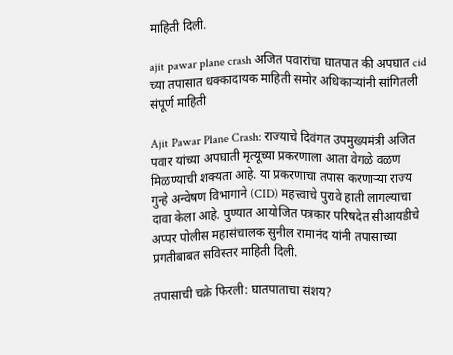माहिती दिली.

ajit pawar plane crash अजित पवारांचा घातपात की अपघात cid च्या तपासात धक्कादायक माहिती समोर अधिकाऱ्यांनी सांगितली संपूर्ण माहिती

Ajit Pawar Plane Crash: राज्याचे दिवंगत उपमुख्यमंत्री अजित पवार यांच्या अपघाती मृत्यूच्या प्रकरणाला आता वेगळे वळण मिळण्याची शक्यता आहे. या प्रकरणाचा तपास करणाऱ्या राज्य गुन्हे अन्वेषण विभागाने (CID) महत्त्वाचे पुरावे हाती लागल्याचा दावा केला आहे. पुण्यात आयोजित पत्रकार परिषदेत सीआयडीचे अप्पर पोलीस महासंचालक सुनील रामानंद यांनी तपासाच्या प्रगतीबाबत सविस्तर माहिती दिली.

तपासाची चक्रे फिरली: घातपाताचा संशय?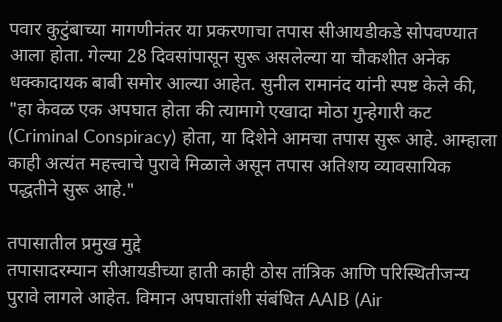पवार कुटुंबाच्या मागणीनंतर या प्रकरणाचा तपास सीआयडीकडे सोपवण्यात आला होता. गेल्या 28 दिवसांपासून सुरू असलेल्या या चौकशीत अनेक धक्कादायक बाबी समोर आल्या आहेत. सुनील रामानंद यांनी स्पष्ट केले की, "हा केवळ एक अपघात होता की त्यामागे एखादा मोठा गुन्हेगारी कट (Criminal Conspiracy) होता, या दिशेने आमचा तपास सुरू आहे. आम्हाला काही अत्यंत महत्त्वाचे पुरावे मिळाले असून तपास अतिशय व्यावसायिक पद्धतीने सुरू आहे."

तपासातील प्रमुख मुद्दे
तपासादरम्यान सीआयडीच्या हाती काही ठोस तांत्रिक आणि परिस्थितीजन्य पुरावे लागले आहेत. विमान अपघातांशी संबंधित AAIB (Air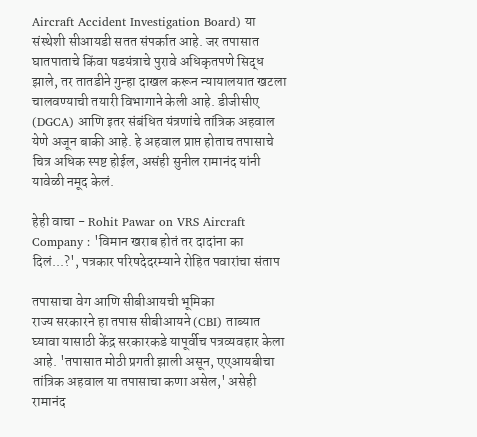Aircraft Accident Investigation Board) या संस्थेशी सीआयडी सतत संपर्कात आहे. जर तपासात घातपाताचे किंवा षडयंत्राचे पुरावे अधिकृतपणे सिद्ध झाले, तर तातडीने गुन्हा दाखल करून न्यायालयात खटला चालवण्याची तयारी विभागाने केली आहे. डीजीसीए (DGCA) आणि इतर संबंधित यंत्रणांचे तांत्रिक अहवाल येणे अजून बाकी आहे. हे अहवाल प्राप्त होताच तपासाचे चित्र अधिक स्पष्ट होईल, असंही सुनील रामानंद यांनी यावेळी नमूद केलं.

हेही वाचा - Rohit Pawar on VRS Aircraft Company : 'विमान खराब होतं तर दादांना का दिलं...?', पत्रकार परिषदेदरम्याने रोहित पवारांचा संताप

तपासाचा वेग आणि सीबीआयची भूमिका
राज्य सरकारने हा तपास सीबीआयने (CBI) ताब्यात घ्यावा यासाठी केंद्र सरकारकडे यापूर्वीच पत्रव्यवहार केला आहे. 'तपासात मोठी प्रगती झाली असून, एएआयबीचा तांत्रिक अहवाल या तपासाचा कणा असेल,' असेही रामानंद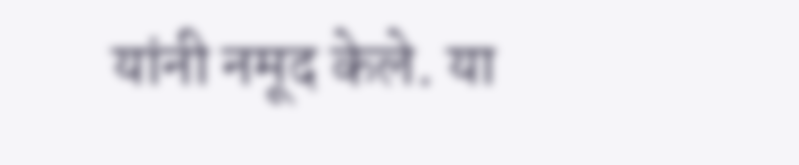यांनी नमूद केले. या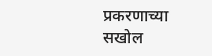प्रकरणाच्या सखोल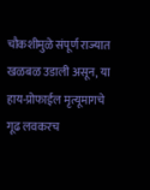चौकशीमुळे संपूर्ण राज्यात खळबळ उडाली असून, या हाय-प्रोफाईल मृत्यूमागचे गूढ लवकरच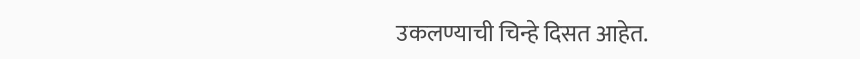उकलण्याची चिन्हे दिसत आहेत.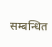सम्बन्धित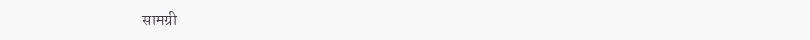सामग्री